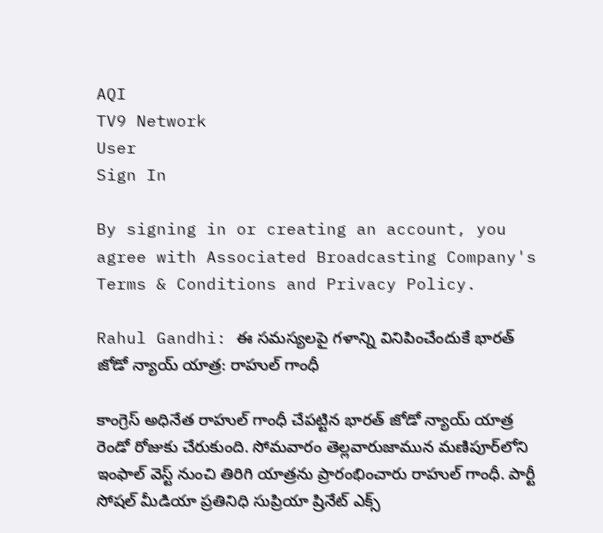AQI
TV9 Network
User
Sign In

By signing in or creating an account, you agree with Associated Broadcasting Company's Terms & Conditions and Privacy Policy.

Rahul Gandhi: ఈ సమస్యలపై గళాన్ని వినిపించేందుకే భారత్ జోడో న్యాయ్ యాత్ర: రాహుల్ గాంధీ

కాంగ్రెస్ అధినేత రాహుల్ గాంధీ చేపట్టిన భారత్ జోడో న్యాయ్ యాత్ర రెండో రోజుకు చేరుకుంది. సోమవారం తెల్లవారుజామున మణిపూర్‌లోని ఇంఫాల్ వెస్ట్ నుంచి తిరిగి యాత్రను ప్రారంభించారు రాహుల్ గాంధీ. పార్టీ సోషల్ మీడియా ప్రతినిధి సుప్రియా ష్రినేట్ ఎక్స్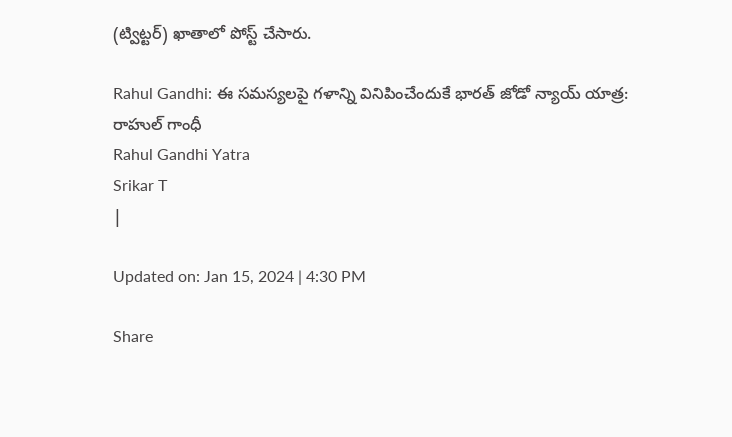(ట్విట్టర్) ఖాతాలో పోస్ట్ చేసారు.

Rahul Gandhi: ఈ సమస్యలపై గళాన్ని వినిపించేందుకే భారత్ జోడో న్యాయ్ యాత్ర: రాహుల్ గాంధీ
Rahul Gandhi Yatra
Srikar T
|

Updated on: Jan 15, 2024 | 4:30 PM

Share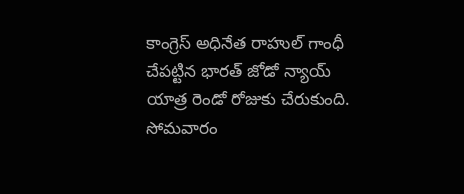కాంగ్రెస్ అధినేత రాహుల్ గాంధీ చేపట్టిన భారత్ జోడో న్యాయ్ యాత్ర రెండో రోజుకు చేరుకుంది. సోమవారం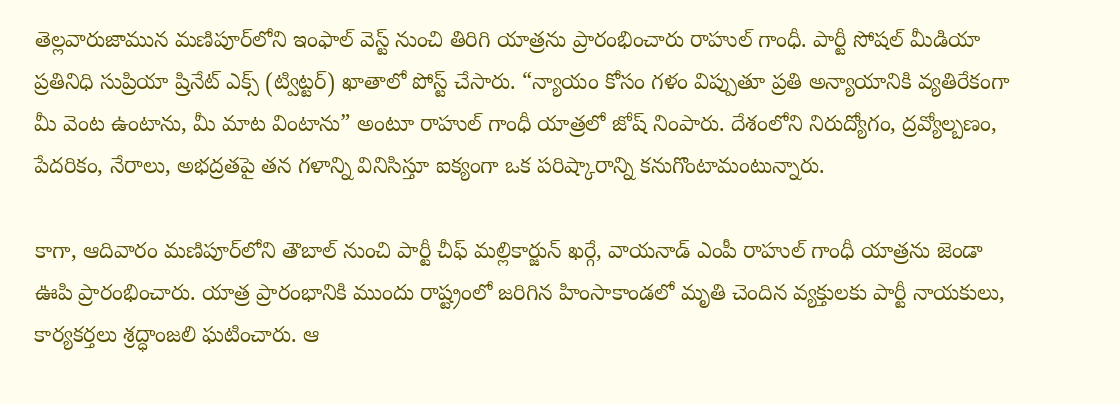తెల్లవారుజామున మణిపూర్‌లోని ఇంఫాల్ వెస్ట్ నుంచి తిరిగి యాత్రను ప్రారంభించారు రాహుల్ గాంధీ. పార్టీ సోషల్ మీడియా ప్రతినిధి సుప్రియా ష్రినేట్ ఎక్స్ (ట్విట్టర్) ఖాతాలో పోస్ట్ చేసారు. “న్యాయం కోసం గళం విప్పుతూ ప్రతి అన్యాయానికి వ్యతిరేకంగా మీ వెంట ఉంటాను, మీ మాట వింటాను” అంటూ రాహుల్ గాంధీ యాత్రలో జోష్ నింపారు. దేశంలోని నిరుద్యోగం, ద్రవ్యోల్బణం, పేదరికం, నేరాలు, అభద్రతపై తన గళాన్ని వినిసిస్తూ ఐక్యంగా ఒక పరిష్కారాన్ని కనుగొంటామంటున్నారు.

కాగా, ఆదివారం మణిపూర్‌లోని తౌబాల్ నుంచి పార్టీ చీఫ్ మల్లికార్జున్ ఖర్గే, వాయనాడ్ ఎంపీ రాహుల్ గాంధీ యాత్రను జెండా ఊపి ప్రారంభించారు. యాత్ర ప్రారంభానికి ముందు రాష్ట్రంలో జరిగిన హింసాకాండలో మృతి చెందిన వ్యక్తులకు పార్టీ నాయకులు, కార్యకర్తలు శ్రద్ధాంజలి ఘటించారు. ఆ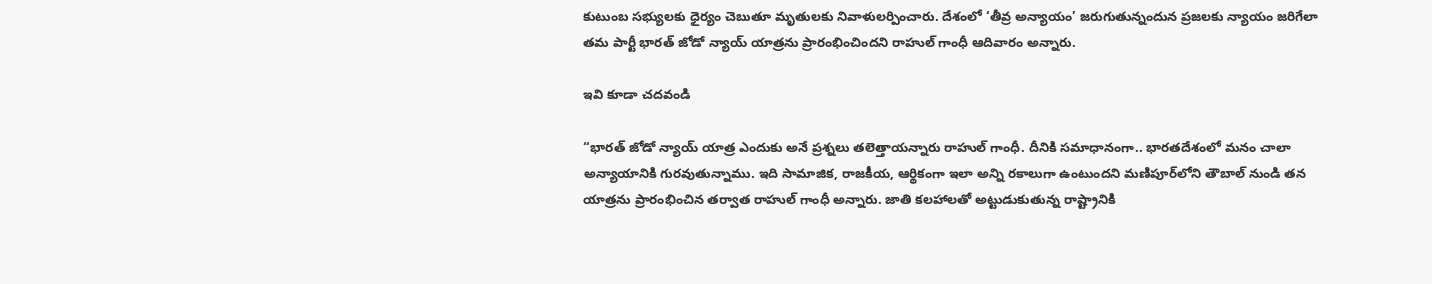కుటుంబ సభ్యులకు ధైర్యం చెబుతూ మృతులకు నివాళులర్పించారు. దేశంలో ‘తీవ్ర అన్యాయం’ జరుగుతున్నందున ప్రజలకు న్యాయం జరిగేలా తమ పార్టీ భారత్ జోడో న్యాయ్ యాత్రను ప్రారంభించిందని రాహుల్ గాంధీ ఆదివారం అన్నారు.

ఇవి కూడా చదవండి

“భారత్ జోడో న్యాయ్ యాత్ర ఎందుకు అనే ప్రశ్నలు తలెత్తాయన్నారు రాహుల్ గాంధీ. దీనికి సమాధానంగా.. భారతదేశంలో మనం చాలా అన్యాయానికి గురవుతున్నాము. ఇది సామాజిక, రాజకీయ, ఆర్థికంగా ఇలా అన్ని రకాలుగా ఉంటుందని మణిపూర్‌లోని తౌబాల్ నుండి తన యాత్రను ప్రారంభించిన తర్వాత రాహుల్ గాంధీ అన్నారు. జాతి కలహాలతో అట్టుడుకుతున్న రాష్ట్రానికి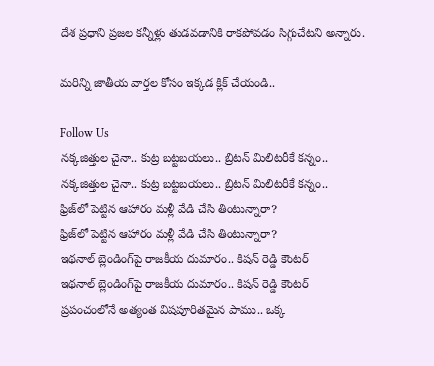దేశ ప్రధాని ప్రజల కన్నీళ్లు తుడవడానికి రాకపోవడం సిగ్గుచేటని అన్నారు.

మరిన్ని జాతీయ వార్తల కోసం ఇక్కడ క్లిక్ చేయండి..

Follow Us
నక్కజిత్తుల చైనా.. కుట్ర బట్టబయలు.. బ్రిటన్ మిలిటరీకే కన్నం..
నక్కజిత్తుల చైనా.. కుట్ర బట్టబయలు.. బ్రిటన్ మిలిటరీకే కన్నం..
ఫ్రిజ్‌లో పెట్టిన ఆహారం మళ్లీ వేడి చేసి తింటున్నారా?
ఫ్రిజ్‌లో పెట్టిన ఆహారం మళ్లీ వేడి చేసి తింటున్నారా?
ఇథనాల్ బ్లెండింగ్‌పై రాజకీయ దుమారం.. కిషన్ రెడ్డి కౌంటర్
ఇథనాల్ బ్లెండింగ్‌పై రాజకీయ దుమారం.. కిషన్ రెడ్డి కౌంటర్
ప్రపంచంలోనే అత్యంత విషపూరితమైన పాము.. ఒక్క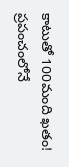కాటుతో 100మంది ఖతం!
ప్రపంచంలోనే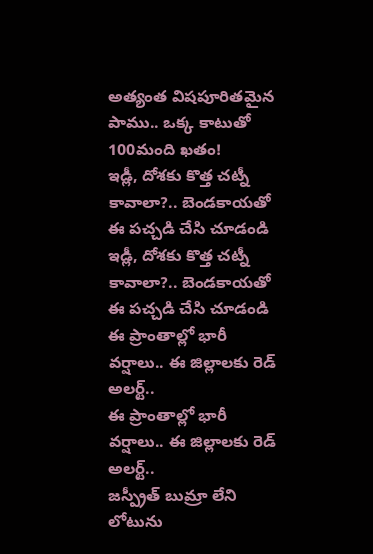అత్యంత విషపూరితమైన పాము.. ఒక్క కాటుతో 100మంది ఖతం!
ఇడ్లీ, దోశకు కొత్త చట్నీ కావాలా?.. బెండకాయతో ఈ పచ్చడి చేసి చూడండి
ఇడ్లీ, దోశకు కొత్త చట్నీ కావాలా?.. బెండకాయతో ఈ పచ్చడి చేసి చూడండి
ఈ ప్రాంతాల్లో భారీ వర్షాలు.. ఈ జిల్లాలకు రెడ్ అలర్ట్..
ఈ ప్రాంతాల్లో భారీ వర్షాలు.. ఈ జిల్లాలకు రెడ్ అలర్ట్..
జస్ప్రీత్ బుమ్రా లేని లోటును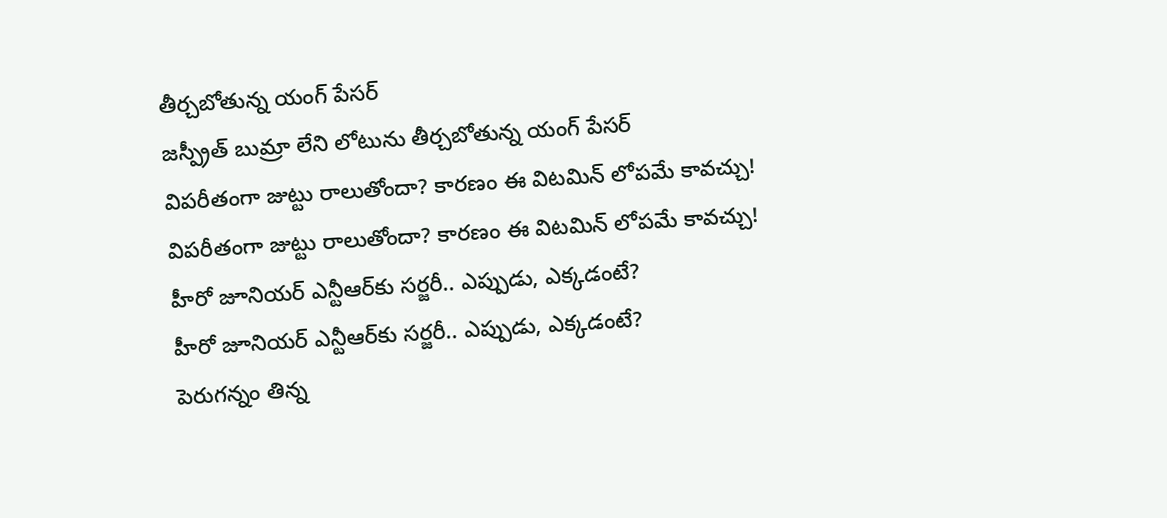తీర్చబోతున్న యంగ్ పేసర్
జస్ప్రీత్ బుమ్రా లేని లోటును తీర్చబోతున్న యంగ్ పేసర్
విపరీతంగా జుట్టు రాలుతోందా? కారణం ఈ విటమిన్ లోపమే కావచ్చు!
విపరీతంగా జుట్టు రాలుతోందా? కారణం ఈ విటమిన్ లోపమే కావచ్చు!
హీరో జూనియర్ ఎన్టీఆర్‌కు సర్జరీ.. ఎప్పుడు, ఎక్కడంటే?
హీరో జూనియర్ ఎన్టీఆర్‌కు సర్జరీ.. ఎప్పుడు, ఎక్కడంటే?
పెరుగన్నం తిన్న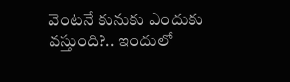వెంటనే కునుకు ఎందుకు వస్తుంది?.. ఇందులో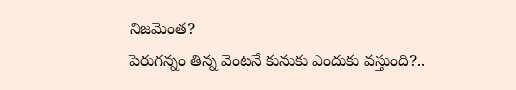నిజమెంత?
పెరుగన్నం తిన్న వెంటనే కునుకు ఎందుకు వస్తుంది?..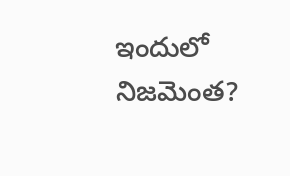ఇందులో నిజమెంత?